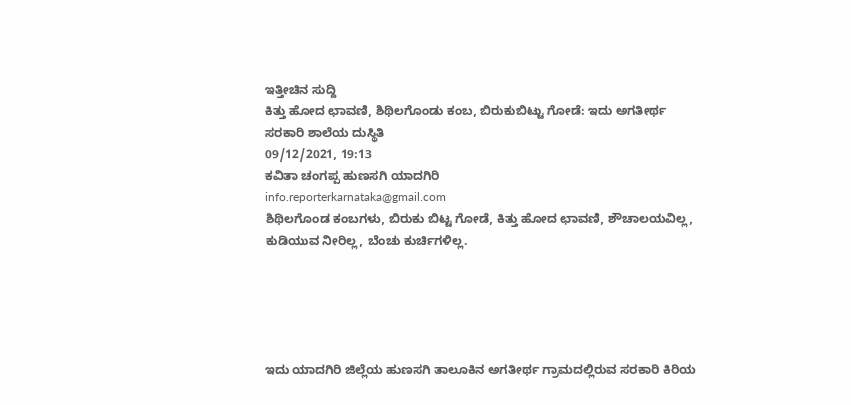ಇತ್ತೀಚಿನ ಸುದ್ದಿ
ಕಿತ್ತು ಹೋದ ಛಾವಣಿ, ಶಿಥಿಲಗೊಂಡು ಕಂಬ, ಬಿರುಕುಬಿಟ್ಟು ಗೋಡೆ: ಇದು ಅಗತೀರ್ಥ ಸರಕಾರಿ ಶಾಲೆಯ ದುಸ್ಥಿತಿ
09/12/2021, 19:13
ಕವಿತಾ ಚಂಗಪ್ಪ ಹುಣಸಗಿ ಯಾದಗಿರಿ
info.reporterkarnataka@gmail.com
ಶಿಥಿಲಗೊಂಡ ಕಂಬಗಳು, ಬಿರುಕು ಬಿಟ್ಟ ಗೋಡೆ, ಕಿತ್ತು ಹೋದ ಛಾವಣಿ, ಶೌಚಾಲಯವಿಲ್ಲ, ಕುಡಿಯುವ ನೀರಿಲ್ಲ, ಬೆಂಚು ಕುರ್ಚಿಗಳಿಲ್ಲ.





ಇದು ಯಾದಗಿರಿ ಜಿಲ್ಲೆಯ ಹುಣಸಗಿ ತಾಲೂಕಿನ ಅಗತೀರ್ಥ ಗ್ರಾಮದಲ್ಲಿರುವ ಸರಕಾರಿ ಕಿರಿಯ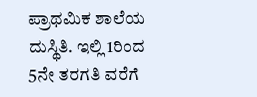ಪ್ರಾಥಮಿಕ ಶಾಲೆಯ ದುಸ್ಥಿತಿ. ಇಲ್ಲಿ 1ರಿಂದ 5ನೇ ತರಗತಿ ವರೆಗೆ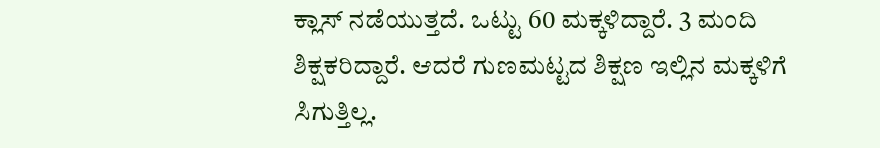ಕ್ಲಾಸ್ ನಡೆಯುತ್ತದೆ. ಒಟ್ಟು 60 ಮಕ್ಕಳಿದ್ದಾರೆ. 3 ಮಂದಿ ಶಿಕ್ಷಕರಿದ್ದಾರೆ. ಆದರೆ ಗುಣಮಟ್ಟದ ಶಿಕ್ಷಣ ಇಲ್ಲಿನ ಮಕ್ಕಳಿಗೆ ಸಿಗುತ್ತಿಲ್ಲ.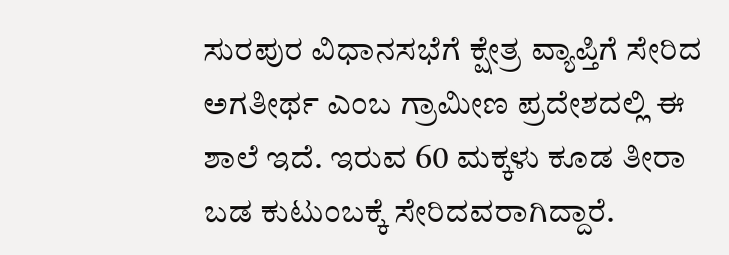ಸುರಪುರ ವಿಧಾನಸಭೆಗೆ ಕ್ಷೇತ್ರ ವ್ಯಾಪ್ತಿಗೆ ಸೇರಿದ ಅಗತೀರ್ಥ ಎಂಬ ಗ್ರಾಮೀಣ ಪ್ರದೇಶದಲ್ಲಿ ಈ ಶಾಲೆ ಇದೆ. ಇರುವ 60 ಮಕ್ಕಳು ಕೂಡ ತೀರಾ ಬಡ ಕುಟುಂಬಕ್ಕೆ ಸೇರಿದವರಾಗಿದ್ದಾರೆ.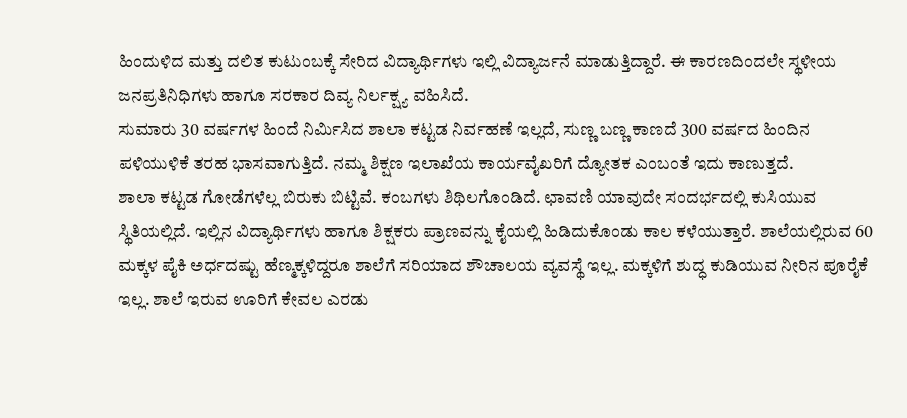ಹಿಂದುಳಿದ ಮತ್ತು ದಲಿತ ಕುಟುಂಬಕ್ಕೆ ಸೇರಿದ ವಿದ್ಯಾರ್ಥಿಗಳು ಇಲ್ಲಿ ವಿದ್ಯಾರ್ಜನೆ ಮಾಡುತ್ತಿದ್ದಾರೆ. ಈ ಕಾರಣದಿಂದಲೇ ಸ್ಥಳೀಯ ಜನಪ್ರತಿನಿಧಿಗಳು ಹಾಗೂ ಸರಕಾರ ದಿವ್ಯ ನಿರ್ಲಕ್ಷ್ಯ ವಹಿಸಿದೆ.
ಸುಮಾರು 30 ವರ್ಷಗಳ ಹಿಂದೆ ನಿರ್ಮಿಸಿದ ಶಾಲಾ ಕಟ್ಟಡ ನಿರ್ವಹಣೆ ಇಲ್ಲದೆ, ಸುಣ್ಣ ಬಣ್ಣ ಕಾಣದೆ 300 ವರ್ಷದ ಹಿಂದಿನ ಪಳಿಯುಳಿಕೆ ತರಹ ಭಾಸವಾಗುತ್ತಿದೆ. ನಮ್ಮ ಶಿಕ್ಷಣ ಇಲಾಖೆಯ ಕಾರ್ಯವೈಖರಿಗೆ ದ್ಯೋತಕ ಎಂಬಂತೆ ಇದು ಕಾಣುತ್ತದೆ.
ಶಾಲಾ ಕಟ್ಟಡ ಗೋಡೆಗಳೆಲ್ಲ ಬಿರುಕು ಬಿಟ್ಟಿವೆ. ಕಂಬಗಳು ಶಿಥಿಲಗೊಂಡಿದೆ. ಛಾವಣಿ ಯಾವುದೇ ಸಂದರ್ಭದಲ್ಲಿ ಕುಸಿಯುವ ಸ್ಥಿತಿಯಲ್ಲಿದೆ. ಇಲ್ಲಿನ ವಿದ್ಯಾರ್ಥಿಗಳು ಹಾಗೂ ಶಿಕ್ಷಕರು ಪ್ರಾಣವನ್ನು ಕೈಯಲ್ಲಿ ಹಿಡಿದುಕೊಂಡು ಕಾಲ ಕಳೆಯುತ್ತಾರೆ. ಶಾಲೆಯಲ್ಲಿರುವ 60 ಮಕ್ಕಳ ಪೈಕಿ ಅರ್ಧದಷ್ಟು ಹೆಣ್ಮಕ್ಕಳಿದ್ದರೂ ಶಾಲೆಗೆ ಸರಿಯಾದ ಶೌಚಾಲಯ ವ್ಯವಸ್ಥೆ ಇಲ್ಲ. ಮಕ್ಕಳಿಗೆ ಶುದ್ಧ ಕುಡಿಯುವ ನೀರಿನ ಪೂರೈಕೆ ಇಲ್ಲ. ಶಾಲೆ ಇರುವ ಊರಿಗೆ ಕೇವಲ ಎರಡು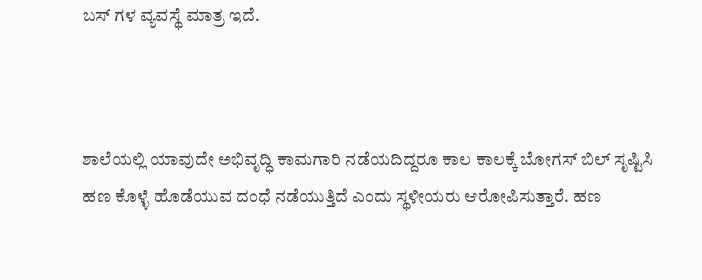ಬಸ್ ಗಳ ವ್ಯವಸ್ಥೆ ಮಾತ್ರ ಇದೆ.



ಶಾಲೆಯಲ್ಲಿ ಯಾವುದೇ ಅಭಿವೃದ್ಧಿ ಕಾಮಗಾರಿ ನಡೆಯದಿದ್ದರೂ ಕಾಲ ಕಾಲಕ್ಕೆ ಬೋಗಸ್ ಬಿಲ್ ಸೃಷ್ಟಿಸಿ ಹಣ ಕೊಳ್ಳೆ ಹೊಡೆಯುವ ದಂಧೆ ನಡೆಯುತ್ತಿದೆ ಎಂದು ಸ್ಥಳೀಯರು ಆರೋಪಿಸುತ್ತಾರೆ. ಹಣ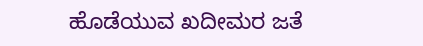ಹೊಡೆಯುವ ಖದೀಮರ ಜತೆ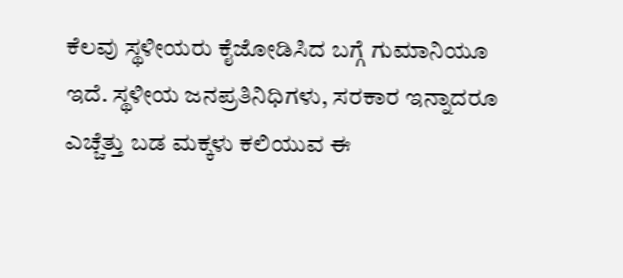ಕೆಲವು ಸ್ಥಳೀಯರು ಕೈಜೋಡಿಸಿದ ಬಗ್ಗೆ ಗುಮಾನಿಯೂ ಇದೆ. ಸ್ಥಳೀಯ ಜನಪ್ರತಿನಿಧಿಗಳು, ಸರಕಾರ ಇನ್ನಾದರೂ ಎಚ್ಚೆತ್ತು ಬಡ ಮಕ್ಕಳು ಕಲಿಯುವ ಈ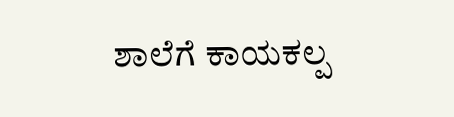ಶಾಲೆಗೆ ಕಾಯಕಲ್ಪ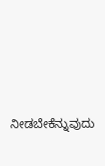ನೀಡಬೇಕೆನ್ನುವುದು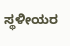ಸ್ಥಳೀಯರ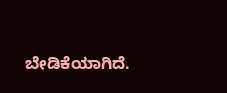ಬೇಡಿಕೆಯಾಗಿದೆ.